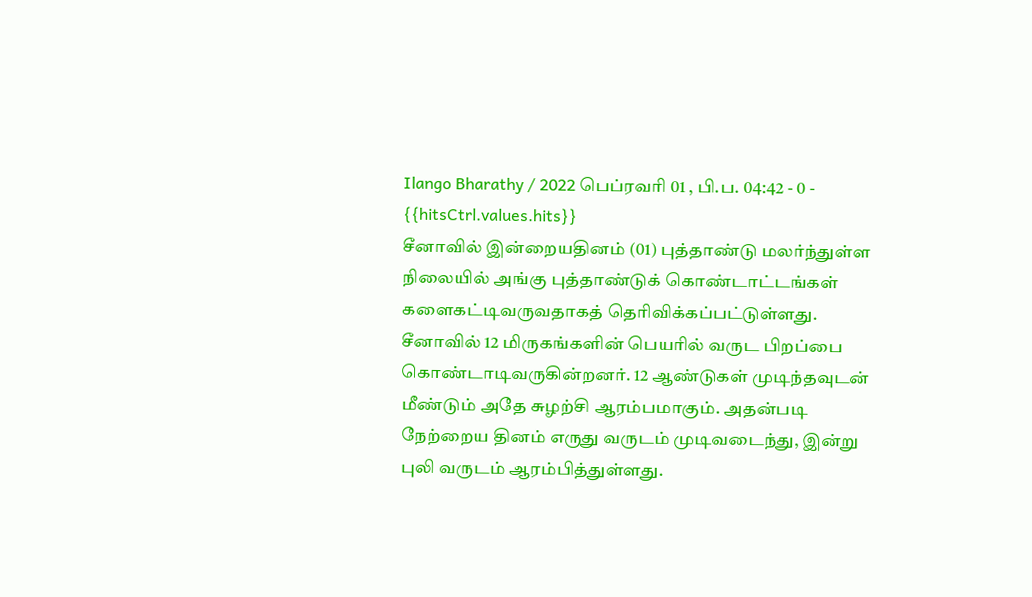Ilango Bharathy / 2022 பெப்ரவரி 01 , பி.ப. 04:42 - 0 - {{hitsCtrl.values.hits}}
சீனாவில் இன்றையதினம் (01) புத்தாண்டு மலர்ந்துள்ள நிலையில் அங்கு புத்தாண்டுக் கொண்டாட்டங்கள் களைகட்டிவருவதாகத் தெரிவிக்கப்பட்டுள்ளது.
சீனாவில் 12 மிருகங்களின் பெயரில் வருட பிறப்பை கொண்டாடிவருகின்றனர். 12 ஆண்டுகள் முடிந்தவுடன் மீண்டும் அதே சுழற்சி ஆரம்பமாகும். அதன்படி நேற்றைய தினம் எருது வருடம் முடிவடைந்து, இன்று புலி வருடம் ஆரம்பித்துள்ளது.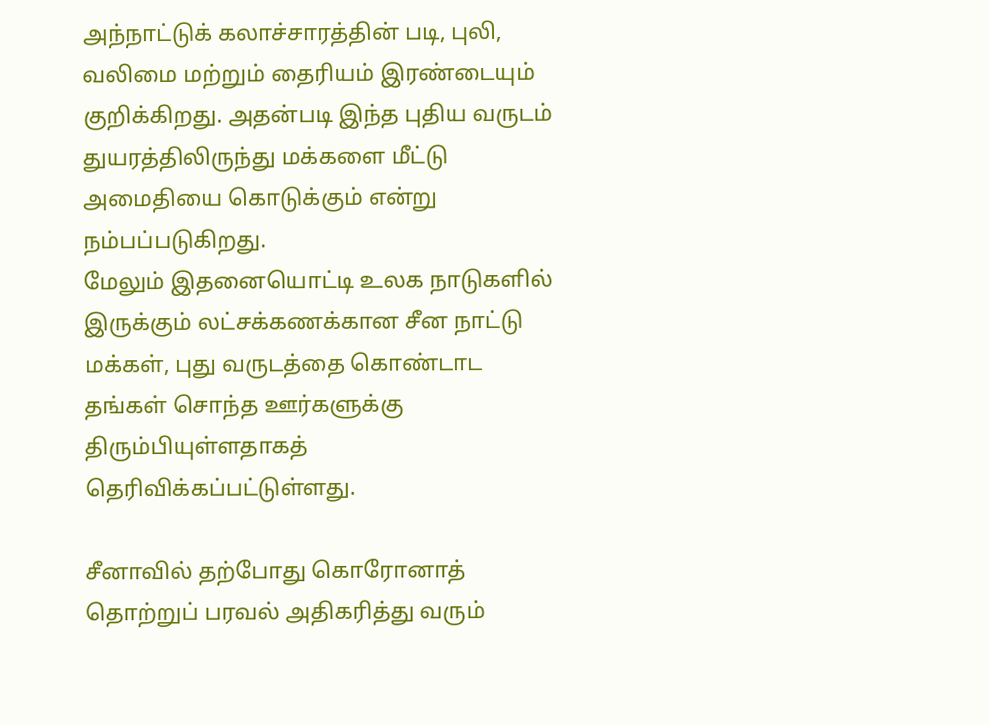அந்நாட்டுக் கலாச்சாரத்தின் படி, புலி, வலிமை மற்றும் தைரியம் இரண்டையும் குறிக்கிறது. அதன்படி இந்த புதிய வருடம் துயரத்திலிருந்து மக்களை மீட்டு அமைதியை கொடுக்கும் என்று நம்பப்படுகிறது.
மேலும் இதனையொட்டி உலக நாடுகளில் இருக்கும் லட்சக்கணக்கான சீன நாட்டு மக்கள், புது வருடத்தை கொண்டாட தங்கள் சொந்த ஊர்களுக்கு திரும்பியுள்ளதாகத் தெரிவிக்கப்பட்டுள்ளது.

சீனாவில் தற்போது கொரோனாத் தொற்றுப் பரவல் அதிகரித்து வரும்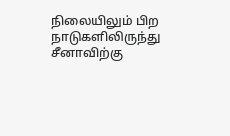நிலையிலும் பிற நாடுகளிலிருந்து சீனாவிற்கு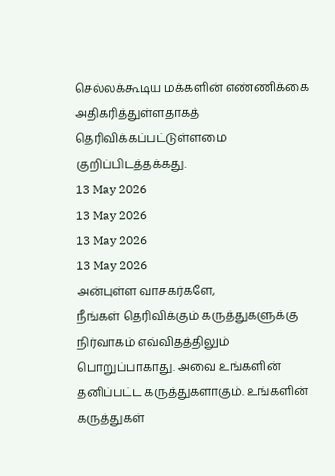செல்லக்கூடிய மக்களின் எண்ணிக்கை அதிகரித்துள்ளதாகத் தெரிவிக்கப்பட்டுள்ளமை குறிப்பிடத்தக்கது.
13 May 2026
13 May 2026
13 May 2026
13 May 2026
அன்புள்ள வாசகர்களே,
நீங்கள் தெரிவிக்கும் கருத்துகளுக்கு நிர்வாகம் எவ்விதத்திலும் பொறுப்பாகாது. அவை உங்களின் தனிப்பட்ட கருத்துகளாகும். உங்களின் கருத்துகள்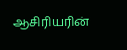ஆசிரியரின்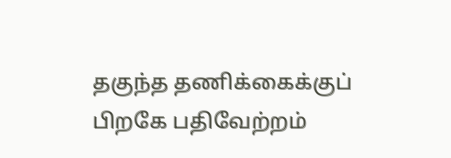தகுந்த தணிக்கைக்குப் பிறகே பதிவேற்றம்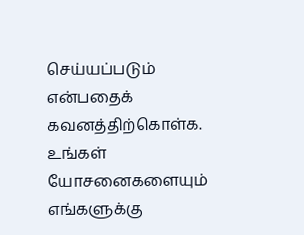செய்யப்படும் என்பதைக் கவனத்திற்கொள்க. உங்கள் யோசனைகளையும் எங்களுக்கு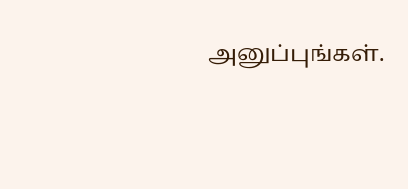அனுப்புங்கள்.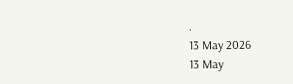.
13 May 2026
13 May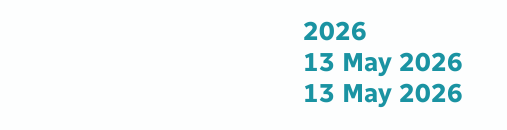2026
13 May 2026
13 May 2026